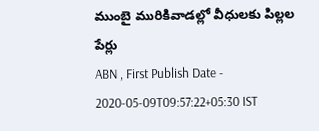ముంబై మురికివాడల్లో వీధులకు పిల్లల పేర్లు
ABN , First Publish Date - 2020-05-09T09:57:22+05:30 IST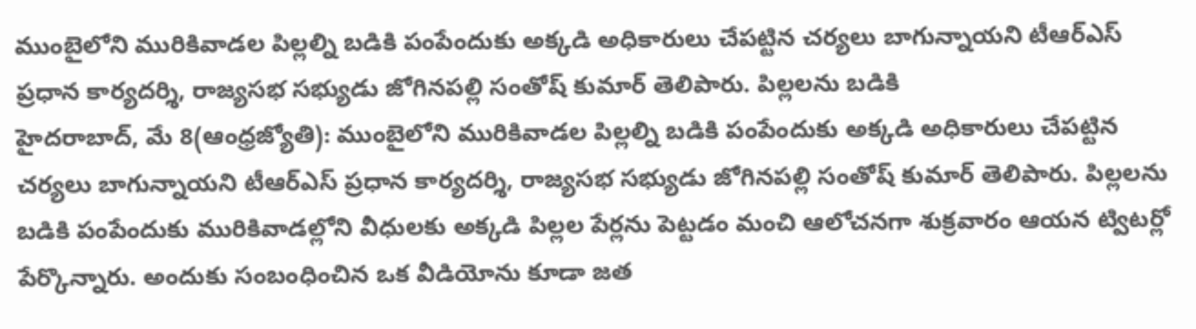ముంబైలోని మురికివాడల పిల్లల్ని బడికి పంపేందుకు అక్కడి అధికారులు చేపట్టిన చర్యలు బాగున్నాయని టీఆర్ఎస్ ప్రధాన కార్యదర్శి, రాజ్యసభ సభ్యుడు జోగినపల్లి సంతోష్ కుమార్ తెలిపారు. పిల్లలను బడికి
హైదరాబాద్, మే 8(ఆంధ్రజ్యోతి): ముంబైలోని మురికివాడల పిల్లల్ని బడికి పంపేందుకు అక్కడి అధికారులు చేపట్టిన చర్యలు బాగున్నాయని టీఆర్ఎస్ ప్రధాన కార్యదర్శి, రాజ్యసభ సభ్యుడు జోగినపల్లి సంతోష్ కుమార్ తెలిపారు. పిల్లలను బడికి పంపేందుకు మురికివాడల్లోని వీధులకు అక్కడి పిల్లల పేర్లను పెట్టడం మంచి ఆలోచనగా శుక్రవారం ఆయన ట్విటర్లో పేర్కొన్నారు. అందుకు సంబంధించిన ఒక వీడియోను కూడా జత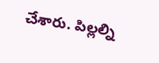చేశారు. పిల్లల్ని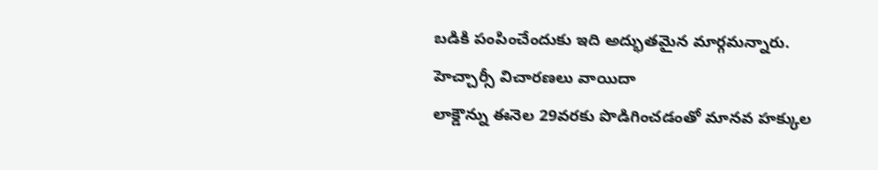బడికి పంపించేందుకు ఇది అద్భుతమైన మార్గమన్నారు.
హెచ్చార్సీ విచారణలు వాయిదా
లాక్డౌన్ను ఈనెల 29వరకు పొడిగించడంతో మానవ హక్కుల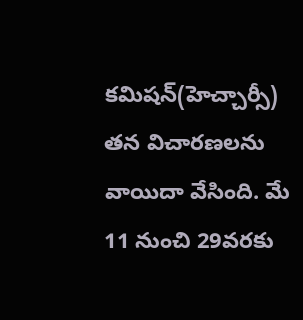కమిషన్(హెచ్చార్సీ) తన విచారణలను వాయిదా వేసింది. మే 11 నుంచి 29వరకు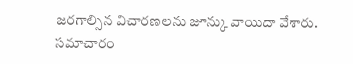జరగాల్సిన విచారణలను జూన్కు వాయిదా వేశారు. సమాచారం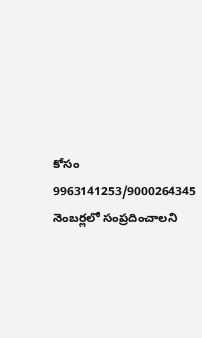కోసం 9963141253/9000264345 నెంబర్లలో సంప్రదించాలని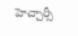హెచ్చార్సీ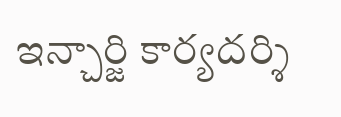ఇన్చార్జి కార్యదర్శి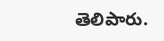తెలిపారు.